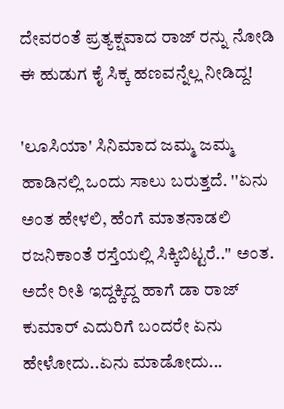ದೇವರಂತೆ ಪ್ರತ್ಯಕ್ಷವಾದ ರಾಜ್ ರನ್ನು ನೋಡಿ ಈ ಹುಡುಗ ಕೈ ಸಿಕ್ಕ ಹಣವನ್ನೆಲ್ಲ ನೀಡಿದ್ದ!

'ಲೂಸಿಯಾ' ಸಿನಿಮಾದ ಜಮ್ಮ ಜಮ್ಮ ಹಾಡಿನಲ್ಲಿ ಒಂದು ಸಾಲು ಬರುತ್ತದೆ. ''ಏನು ಅಂತ ಹೇಳಲಿ, ಹೆಂಗೆ ಮಾತನಾಡಲಿ ರಜನಿಕಾಂತೆ ರಸ್ತೆಯಲ್ಲಿ ಸಿಕ್ಕಿಬಿಟ್ಟರೆ..'' ಅಂತ. ಅದೇ ರೀತಿ ಇದ್ದಕ್ಕಿದ್ದ ಹಾಗೆ ಡಾ ರಾಜ್ ಕುಮಾರ್ ಎದುರಿಗೆ ಬಂದರೇ ಏನು ಹೇಳೋದು..ಏನು ಮಾಡೋದು...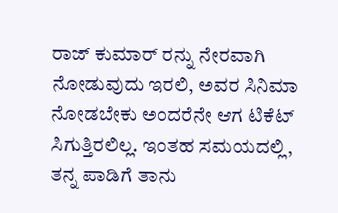ರಾಜ್ ಕುಮಾರ್ ರನ್ನು ನೇರವಾಗಿ ನೋಡುವುದು ಇರಲಿ, ಅವರ ಸಿನಿಮಾ ನೋಡಬೇಕು ಅಂದರೆನೇ ಆಗ ಟಿಕೆಟ್ ಸಿಗುತ್ತಿರಲಿಲ್ಲ. ಇಂತಹ ಸಮಯದಲ್ಲಿ, ತನ್ನ ಪಾಡಿಗೆ ತಾನು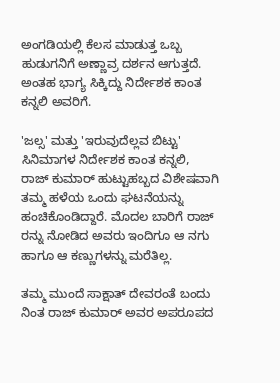ಅಂಗಡಿಯಲ್ಲಿ ಕೆಲಸ ಮಾಡುತ್ತ ಒಬ್ಬ ಹುಡುಗನಿಗೆ ಅಣ್ಣಾವ್ರ ದರ್ಶನ ಆಗುತ್ತದೆ. ಅಂತಹ ಭಾಗ್ಯ ಸಿಕ್ಕಿದ್ದು ನಿರ್ದೇಶಕ ಕಾಂತ ಕನ್ನಲಿ ಅವರಿಗೆ.

'ಜಲ್ಸ' ಮತ್ತು 'ಇರುವುದೆಲ್ಲವ ಬಿಟ್ಟು' ಸಿನಿಮಾಗಳ ನಿರ್ದೇಶಕ ಕಾಂತ ಕನ್ನಲಿ, ರಾಜ್ ಕುಮಾರ್ ಹುಟ್ಟುಹಬ್ಬದ ವಿಶೇಷವಾಗಿ ತಮ್ಮ ಹಳೆಯ ಒಂದು ಘಟನೆಯನ್ನು ಹಂಚಿಕೊಂಡಿದ್ದಾರೆ. ಮೊದಲ ಬಾರಿಗೆ ರಾಜ್ ರನ್ನು ನೋಡಿದ ಅವರು ಇಂದಿಗೂ ಆ ನಗು ಹಾಗೂ ಆ ಕಣ್ಣುಗಳನ್ನು ಮರೆತಿಲ್ಲ.

ತಮ್ಮ ಮುಂದೆ ಸಾಕ್ಷಾತ್ ದೇವರಂತೆ ಬಂದು ನಿಂತ ರಾಜ್ ಕುಮಾರ್ ಅವರ ಅಪರೂಪದ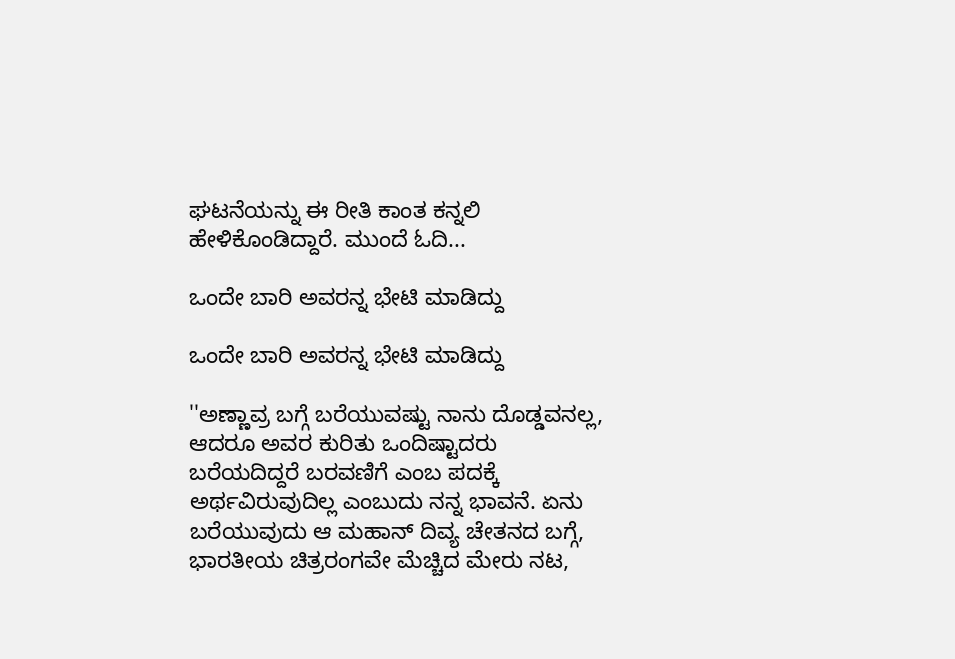ಘಟನೆಯನ್ನು ಈ ರೀತಿ ಕಾಂತ ಕನ್ನಲಿ ಹೇಳಿಕೊಂಡಿದ್ದಾರೆ. ಮುಂದೆ ಓದಿ...

ಒಂದೇ ಬಾರಿ ಅವರನ್ನ ಭೇಟಿ ಮಾಡಿದ್ದು

ಒಂದೇ ಬಾರಿ ಅವರನ್ನ ಭೇಟಿ ಮಾಡಿದ್ದು

''ಅಣ್ಣಾವ್ರ ಬಗ್ಗೆ ಬರೆಯುವಷ್ಟು ನಾನು ದೊಡ್ಡವನಲ್ಲ, ಆದರೂ ಅವರ ಕುರಿತು ಒಂದಿಷ್ಟಾದರು ಬರೆಯದಿದ್ದರೆ ಬರವಣಿಗೆ ಎಂಬ ಪದಕ್ಕೆ ಅರ್ಥವಿರುವುದಿಲ್ಲ ಎಂಬುದು ನನ್ನ ಭಾವನೆ. ಏನು ಬರೆಯುವುದು ಆ ಮಹಾನ್ ದಿವ್ಯ ಚೇತನದ ಬಗ್ಗೆ, ಭಾರತೀಯ ಚಿತ್ರರಂಗವೇ ಮೆಚ್ಚಿದ ಮೇರು ನಟ,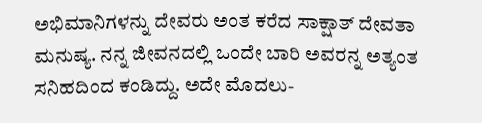ಅಭಿಮಾನಿಗಳನ್ನು ದೇವರು ಅಂತ ಕರೆದ ಸಾಕ್ಷಾತ್ ದೇವತಾ ಮನುಷ್ಯ. ನನ್ನ ಜೀವನದಲ್ಲಿ ಒಂದೇ ಬಾರಿ ಅವರನ್ನ ಅತ್ಯಂತ ಸನಿಹದಿಂದ ಕಂಡಿದ್ದು. ಅದೇ ಮೊದಲು-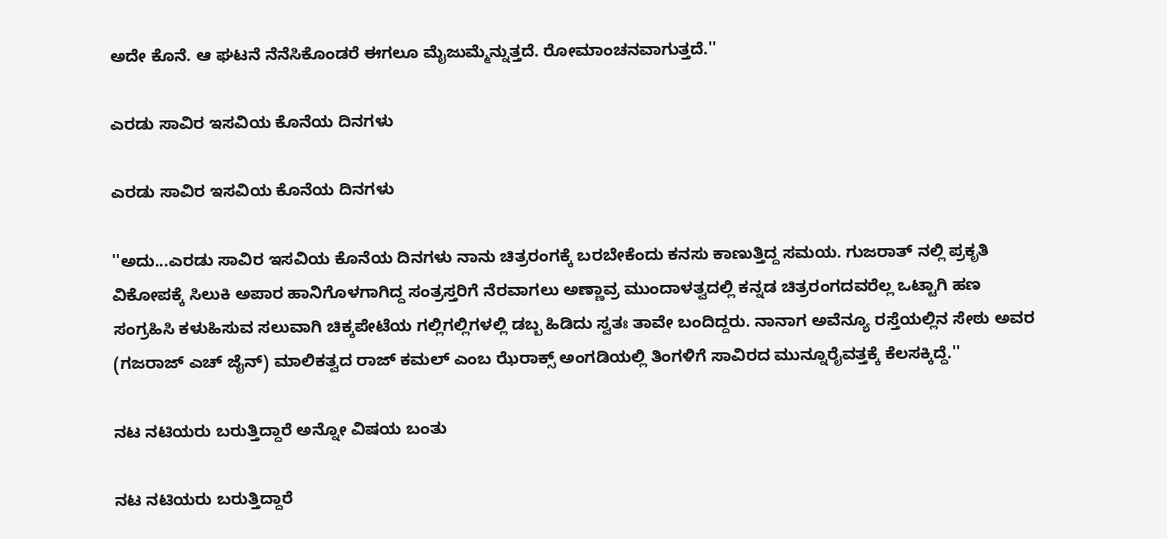ಅದೇ ಕೊನೆ. ಆ ಘಟನೆ ನೆನೆಸಿಕೊಂಡರೆ ಈಗಲೂ ಮೈಜುಮ್ಮೆನ್ನುತ್ತದೆ. ರೋಮಾಂಚನವಾಗುತ್ತದೆ.''

ಎರಡು ಸಾವಿರ ಇಸವಿಯ ಕೊನೆಯ ದಿನಗಳು

ಎರಡು ಸಾವಿರ ಇಸವಿಯ ಕೊನೆಯ ದಿನಗಳು

''ಅದು...ಎರಡು ಸಾವಿರ ಇಸವಿಯ ಕೊನೆಯ ದಿನಗಳು ನಾನು ಚಿತ್ರರಂಗಕ್ಕೆ ಬರಬೇಕೆಂದು ಕನಸು ಕಾಣುತ್ತಿದ್ದ ಸಮಯ. ಗುಜರಾತ್ ನಲ್ಲಿ ಪ್ರಕೃತಿ ವಿಕೋಪಕ್ಕೆ ಸಿಲುಕಿ ಅಪಾರ ಹಾನಿಗೊಳಗಾಗಿದ್ದ ಸಂತ್ರಸ್ತರಿಗೆ ನೆರವಾಗಲು ಅಣ್ಣಾವ್ರ ಮುಂದಾಳತ್ವದಲ್ಲಿ ಕನ್ನಡ ಚಿತ್ರರಂಗದವರೆಲ್ಲ ಒಟ್ಟಾಗಿ ಹಣ ಸಂಗ್ರಹಿಸಿ ಕಳುಹಿಸುವ ಸಲುವಾಗಿ ಚಿಕ್ಕಪೇಟೆಯ ಗಲ್ಲಿಗಲ್ಲಿಗಳಲ್ಲಿ ಡಬ್ಬ ಹಿಡಿದು ಸ್ವತಃ ತಾವೇ ಬಂದಿದ್ದರು. ನಾನಾಗ ಅವೆನ್ಯೂ ರಸ್ತೆಯಲ್ಲಿನ ಸೇಠು ಅವರ (ಗಜರಾಜ್ ಎಚ್ ಜೈನ್) ಮಾಲಿಕತ್ವದ ರಾಜ್ ಕಮಲ್ ಎಂಬ ಝೆರಾಕ್ಸ್ ಅಂಗಡಿಯಲ್ಲಿ ತಿಂಗಳಿಗೆ ಸಾವಿರದ ಮುನ್ನೂರೈವತ್ತಕ್ಕೆ ಕೆಲಸಕ್ಕಿದ್ದೆ.''

ನಟ ನಟಿಯರು ಬರುತ್ತಿದ್ದಾರೆ ಅನ್ನೋ ವಿಷಯ ಬಂತು

ನಟ ನಟಿಯರು ಬರುತ್ತಿದ್ದಾರೆ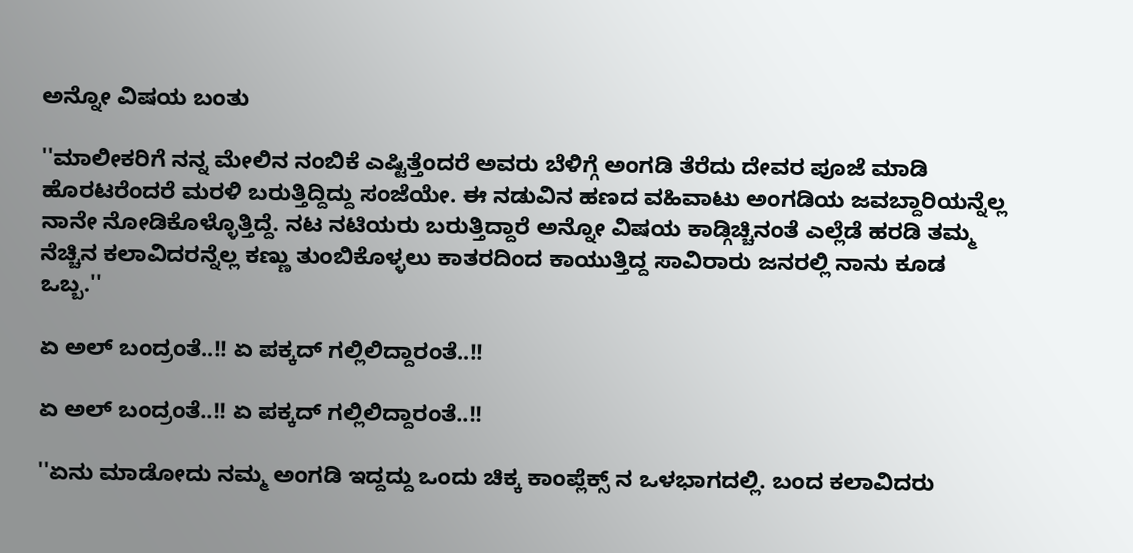ಅನ್ನೋ ವಿಷಯ ಬಂತು

''ಮಾಲೀಕರಿಗೆ ನನ್ನ ಮೇಲಿನ ನಂಬಿಕೆ ಎಷ್ಟಿತ್ತೆಂದರೆ ಅವರು ಬೆಳಿಗ್ಗೆ ಅಂಗಡಿ ತೆರೆದು ದೇವರ ಪೂಜೆ ಮಾಡಿ ಹೊರಟರೆಂದರೆ ಮರಳಿ ಬರುತ್ತಿದ್ದಿದ್ದು ಸಂಜೆಯೇ. ಈ ನಡುವಿನ ಹಣದ ವಹಿವಾಟು ಅಂಗಡಿಯ ಜವಬ್ದಾರಿಯನ್ನೆಲ್ಲ ನಾನೇ ನೋಡಿಕೊಳ್ಳೊತ್ತಿದ್ದೆ. ನಟ ನಟಿಯರು ಬರುತ್ತಿದ್ದಾರೆ ಅನ್ನೋ ವಿಷಯ ಕಾಡ್ಗಿಚ್ಚಿನಂತೆ ಎಲ್ಲೆಡೆ ಹರಡಿ ತಮ್ಮ ನೆಚ್ಚಿನ ಕಲಾವಿದರನ್ನೆಲ್ಲ ಕಣ್ಣು ತುಂಬಿಕೊಳ್ಳಲು ಕಾತರದಿಂದ ಕಾಯುತ್ತಿದ್ದ ಸಾವಿರಾರು ಜನರಲ್ಲಿ ನಾನು ಕೂಡ ಒಬ್ಬ.''

ಏ ಅಲ್ ಬಂದ್ರಂತೆ..!! ಏ ಪಕ್ಕದ್ ಗಲ್ಲಿಲಿದ್ದಾರಂತೆ..!!

ಏ ಅಲ್ ಬಂದ್ರಂತೆ..!! ಏ ಪಕ್ಕದ್ ಗಲ್ಲಿಲಿದ್ದಾರಂತೆ..!!

''ಏನು ಮಾಡೋದು ನಮ್ಮ ಅಂಗಡಿ ಇದ್ದದ್ದು ಒಂದು ಚಿಕ್ಕ ಕಾಂಪ್ಲೆಕ್ಸ್ ನ ಒಳಭಾಗದಲ್ಲಿ. ಬಂದ ಕಲಾವಿದರು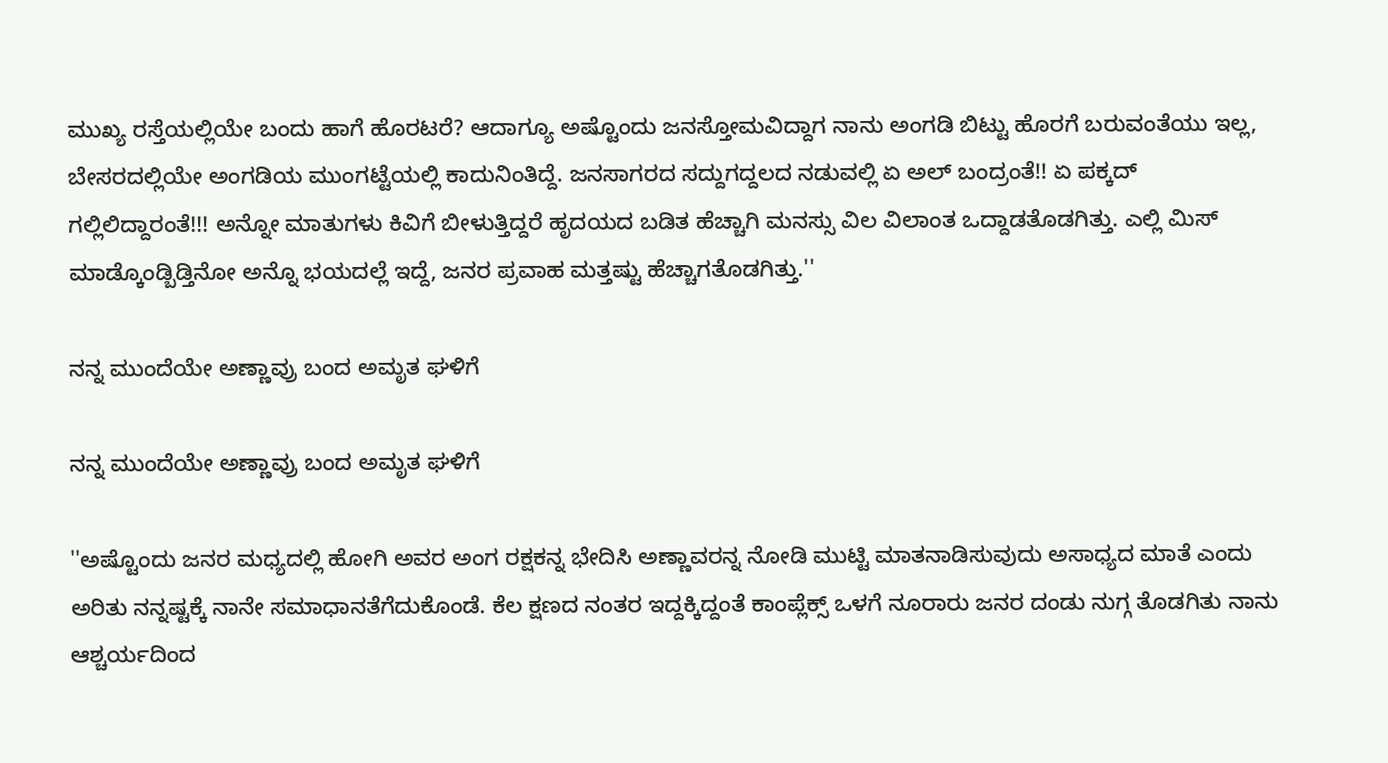ಮುಖ್ಯ ರಸ್ತೆಯಲ್ಲಿಯೇ ಬಂದು ಹಾಗೆ ಹೊರಟರೆ? ಆದಾಗ್ಯೂ ಅಷ್ಟೊಂದು ಜನಸ್ತೋಮವಿದ್ದಾಗ ನಾನು ಅಂಗಡಿ ಬಿಟ್ಟು ಹೊರಗೆ ಬರುವಂತೆಯು ಇಲ್ಲ, ಬೇಸರದಲ್ಲಿಯೇ ಅಂಗಡಿಯ ಮುಂಗಟ್ಟೆಯಲ್ಲಿ ಕಾದುನಿಂತಿದ್ದೆ. ಜನಸಾಗರದ ಸದ್ದುಗದ್ದಲದ ನಡುವಲ್ಲಿ ಏ ಅಲ್ ಬಂದ್ರಂತೆ!! ಏ ಪಕ್ಕದ್ ಗಲ್ಲಿಲಿದ್ದಾರಂತೆ!!! ಅನ್ನೋ ಮಾತುಗಳು ಕಿವಿಗೆ ಬೀಳುತ್ತಿದ್ದರೆ ಹೃದಯದ ಬಡಿತ ಹೆಚ್ಚಾಗಿ ಮನಸ್ಸು ವಿಲ ವಿಲಾಂತ ಒದ್ದಾಡತೊಡಗಿತ್ತು. ಎಲ್ಲಿ ಮಿಸ್ ಮಾಡ್ಕೊಂಡ್ಬಿಡ್ತಿನೋ ಅನ್ನೊ ಭಯದಲ್ಲೆ ಇದ್ದೆ, ಜನರ ಪ್ರವಾಹ ಮತ್ತಷ್ಟು ಹೆಚ್ಚಾಗತೊಡಗಿತ್ತು.''

ನನ್ನ ಮುಂದೆಯೇ ಅಣ್ಣಾವ್ರು ಬಂದ ಅಮೃತ ಘಳಿಗೆ

ನನ್ನ ಮುಂದೆಯೇ ಅಣ್ಣಾವ್ರು ಬಂದ ಅಮೃತ ಘಳಿಗೆ

''ಅಷ್ಟೊಂದು ಜನರ ಮಧ್ಯದಲ್ಲಿ ಹೋಗಿ ಅವರ ಅಂಗ ರಕ್ಷಕನ್ನ ಭೇದಿಸಿ ಅಣ್ಣಾವರನ್ನ ನೋಡಿ ಮುಟ್ಟಿ ಮಾತನಾಡಿಸುವುದು ಅಸಾಧ್ಯದ ಮಾತೆ ಎಂದು ಅರಿತು ನನ್ನಷ್ಟಕ್ಕೆ ನಾನೇ ಸಮಾಧಾನತೆಗೆದುಕೊಂಡೆ. ಕೆಲ ಕ್ಷಣದ ನಂತರ ಇದ್ದಕ್ಕಿದ್ದಂತೆ ಕಾಂಪ್ಲೆಕ್ಸ್ ಒಳಗೆ ನೂರಾರು ಜನರ ದಂಡು ನುಗ್ಗ ತೊಡಗಿತು ನಾನು ಆಶ್ಚರ್ಯದಿಂದ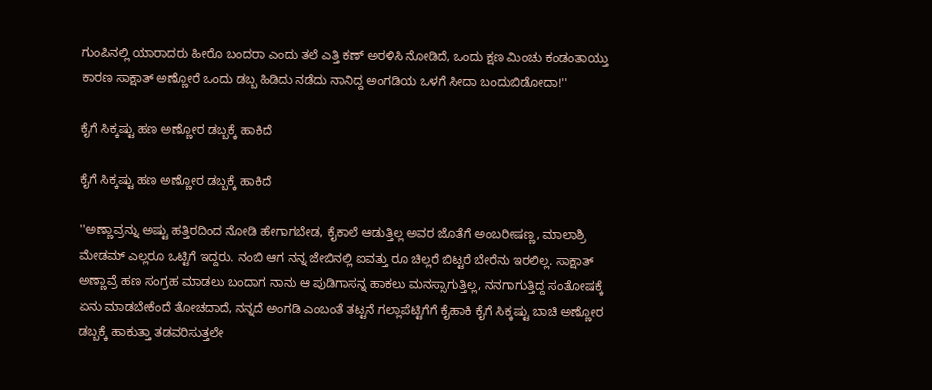ಗುಂಪಿನಲ್ಲಿ ಯಾರಾದರು ಹೀರೊ ಬಂದರಾ ಎಂದು ತಲೆ ಎತ್ತಿ ಕಣ್ ಅರಳಿಸಿ ನೋಡಿದೆ, ಒಂದು ಕ್ಷಣ ಮಿಂಚು ಕಂಡಂತಾಯ್ತು ಕಾರಣ ಸಾಕ್ಷಾತ್ ಅಣ್ಣೋರೆ ಒಂದು ಡಬ್ಬ ಹಿಡಿದು ನಡೆದು ನಾನಿದ್ದ ಅಂಗಡಿಯ ಒಳಗೆ ಸೀದಾ ಬಂದುಬಿಡೋದಾ!''

ಕೈಗೆ ಸಿಕ್ಕಷ್ಟು ಹಣ ಅಣ್ಣೋರ ಡಬ್ಬಕ್ಕೆ ಹಾಕಿದೆ

ಕೈಗೆ ಸಿಕ್ಕಷ್ಟು ಹಣ ಅಣ್ಣೋರ ಡಬ್ಬಕ್ಕೆ ಹಾಕಿದೆ

''ಅಣ್ಣಾವ್ರನ್ನು ಅಷ್ಟು ಹತ್ತಿರದಿಂದ ನೋಡಿ ಹೇಗಾಗಬೇಡ, ಕೈಕಾಲೆ ಆಡುತ್ತಿಲ್ಲ ಅವರ ಜೊತೆಗೆ ಅಂಬರೀಷಣ್ಣ, ಮಾಲಾಶ್ರಿ ಮೇಡಮ್ ಎಲ್ಲರೂ ಒಟ್ಟಿಗೆ ಇದ್ದರು. ನಂಬಿ ಆಗ ನನ್ನ ಜೇಬಿನಲ್ಲಿ ಐವತ್ತು ರೂ ಚಿಲ್ಲರೆ ಬಿಟ್ಟರೆ ಬೇರೆನು ಇರಲಿಲ್ಲ. ಸಾಕ್ಷಾತ್ ಅಣ್ಣಾವ್ರೆ ಹಣ ಸಂಗ್ರಹ ಮಾಡಲು ಬಂದಾಗ ನಾನು ಆ ಪುಡಿಗಾಸನ್ನ ಹಾಕಲು ಮನಸ್ಸಾಗುತ್ತಿಲ್ಲ, ನನಗಾಗುತ್ತಿದ್ದ ಸಂತೋಷಕ್ಕೆ ಏನು ಮಾಡಬೇಕೆಂದೆ ತೋಚದಾದೆ, ನನ್ನದೆ ಅಂಗಡಿ ಎಂಬಂತೆ ತಟ್ಟನೆ ಗಲ್ಲಾಪೆಟ್ಟಿಗೆಗೆ ಕೈಹಾಕಿ ಕೈಗೆ ಸಿಕ್ಕಷ್ಟು ಬಾಚಿ ಅಣ್ಣೋರ ಡಬ್ಬಕ್ಕೆ ಹಾಕುತ್ತಾ ತಡವರಿಸುತ್ತಲೇ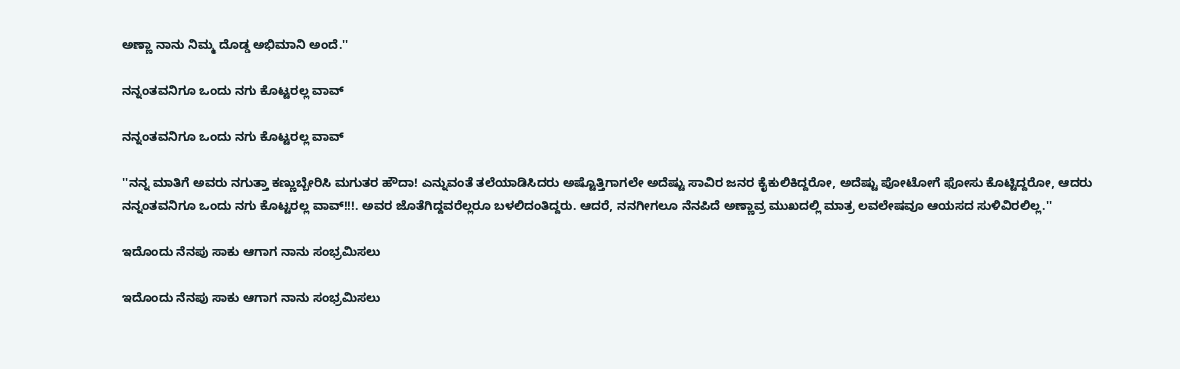ಅಣ್ಣಾ ನಾನು ನಿಮ್ಮ ದೊಡ್ಡ ಅಭಿಮಾನಿ ಅಂದೆ.''

ನನ್ನಂತವನಿಗೂ ಒಂದು ನಗು ಕೊಟ್ಟರಲ್ಲ ವಾವ್

ನನ್ನಂತವನಿಗೂ ಒಂದು ನಗು ಕೊಟ್ಟರಲ್ಲ ವಾವ್

''ನನ್ನ ಮಾತಿಗೆ ಅವರು ನಗುತ್ತಾ ಕಣ್ಣುಬ್ಬೇರಿಸಿ ಮಗುತರ ಹೌದಾ! ಎನ್ನುವಂತೆ ತಲೆಯಾಡಿಸಿದರು ಅಷ್ಟೊತ್ತಿಗಾಗಲೇ ಅದೆಷ್ಟು ಸಾವಿರ ಜನರ ಕೈಕುಲಿಕಿದ್ದರೋ, ಅದೆಷ್ಟು ಪೋಟೋಗೆ ಫೋಸು ಕೊಟ್ಟಿದ್ದರೋ, ಆದರು ನನ್ನಂತವನಿಗೂ ಒಂದು ನಗು ಕೊಟ್ಟರಲ್ಲ ವಾವ್!!!. ಅವರ ಜೊತೆಗಿದ್ದವರೆಲ್ಲರೂ ಬಳಲಿದಂತಿದ್ದರು. ಆದರೆ, ನನಗೀಗಲೂ ನೆನಪಿದೆ ಅಣ್ಣಾವ್ರ ಮುಖದಲ್ಲಿ ಮಾತ್ರ ಲವಲೇಷವೂ ಆಯಸದ ಸುಳಿವಿರಲಿಲ್ಲ.''

ಇದೊಂದು ನೆನಪು ಸಾಕು ಆಗಾಗ ನಾನು ಸಂಭ್ರಮಿಸಲು

ಇದೊಂದು ನೆನಪು ಸಾಕು ಆಗಾಗ ನಾನು ಸಂಭ್ರಮಿಸಲು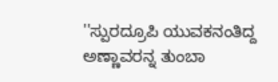''ಸ್ಪುರದ್ರೂಪಿ ಯುವಕನಂತಿದ್ದ ಅಣ್ಣಾವರನ್ನ ತುಂಬಾ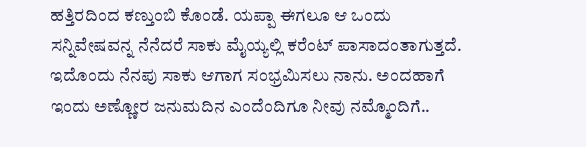ಹತ್ತಿರದಿಂದ ಕಣ್ತುಂಬಿ ಕೊಂಡೆ. ಯಪ್ಪಾ ಈಗಲೂ ಆ ಒಂದು ಸನ್ನಿವೇಷವನ್ನ ನೆನೆದರೆ ಸಾಕು ಮೈಯ್ಯಲ್ಲಿ ಕರೆಂಟ್ ಪಾಸಾದಂತಾಗುತ್ತದೆ. ಇದೊಂದು ನೆನಪು ಸಾಕು ಆಗಾಗ ಸಂಭ್ರಮಿಸಲು ನಾನು. ಅಂದಹಾಗೆ ಇಂದು ಅಣ್ಣೋರ ಜನುಮದಿನ ಎಂದೆಂದಿಗೂ ನೀವು ನಮ್ಮೊಂದಿಗೆ..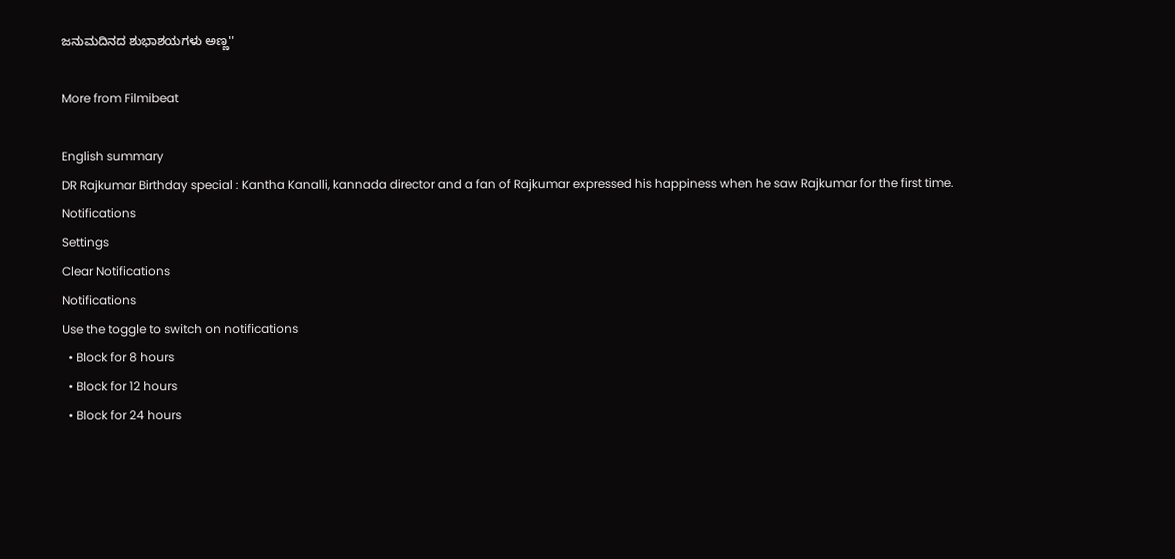ಜನುಮದಿನದ ಶುಭಾಶಯಗಳು ಅಣ್ಣ''

More from Filmibeat

English summary
DR Rajkumar Birthday special : Kantha Kanalli, kannada director and a fan of Rajkumar expressed his happiness when he saw Rajkumar for the first time.
Notifications
Settings
Clear Notifications
Notifications
Use the toggle to switch on notifications
  • Block for 8 hours
  • Block for 12 hours
  • Block for 24 hours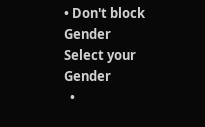• Don't block
Gender
Select your Gender
  •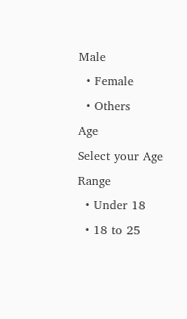Male
  • Female
  • Others
Age
Select your Age Range
  • Under 18
  • 18 to 25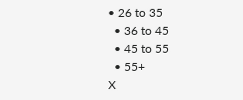• 26 to 35
  • 36 to 45
  • 45 to 55
  • 55+
X